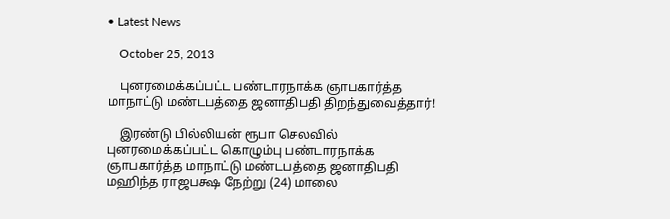• Latest News

    October 25, 2013

    புனரமைக்கப்பட்ட பண்டாரநாக்க ஞாபகார்த்த மாநாட்டு மண்டபத்தை ஜனாதிபதி திறந்துவைத்தார்!

    இரண்டு பில்லியன் ரூபா செலவில் புனரமைக்கப்பட்ட கொழும்பு பண்டாரநாக்க ஞாபகார்த்த மாநாட்டு மண்டபத்தை ஜனாதிபதி மஹிந்த ராஜபக்ஷ நேற்று (24) மாலை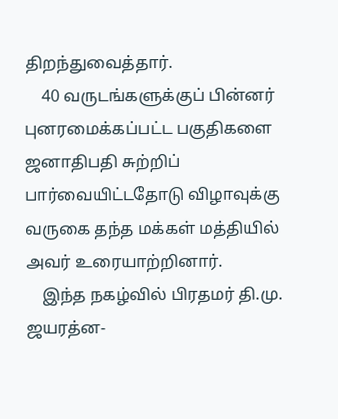திறந்துவைத்தார்.
    40 வருடங்களுக்குப் பின்னர் புனரமைக்கப்பட்ட பகுதிகளை ஜனாதிபதி சுற்றிப் பார்வையிட்டதோடு விழாவுக்கு வருகை தந்த மக்கள் மத்தியில் அவர் உரையாற்றினார்.
    இந்த நகழ்வில் பிரதமர் தி.மு. ஜயரத்ன-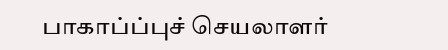பாகாப்ப்புச் செயலாளர்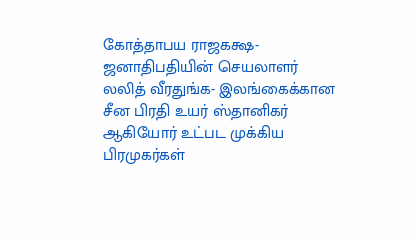கோத்தாபய ராஜகக்ஷ- ஜனாதிபதியின் செயலாளர் லலித் வீரதுங்க- இலங்கைக்கான சீன பிரதி உயர் ஸ்தானிகர் ஆகியோர் உட்பட முக்கிய பிரமுகர்கள்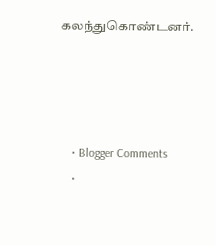கலந்துகொண்டனர்.




    • Blogger Comments
    •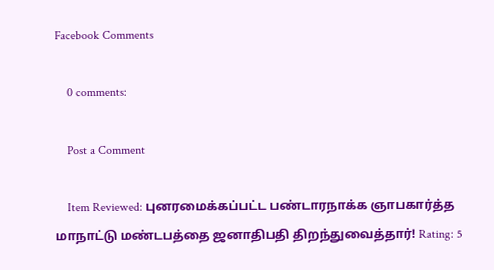Facebook Comments

    0 comments:

    Post a Comment

    Item Reviewed: புனரமைக்கப்பட்ட பண்டாரநாக்க ஞாபகார்த்த மாநாட்டு மண்டபத்தை ஜனாதிபதி திறந்துவைத்தார்! Rating: 5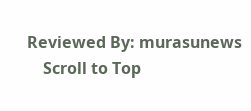Reviewed By: murasunews
    Scroll to Top